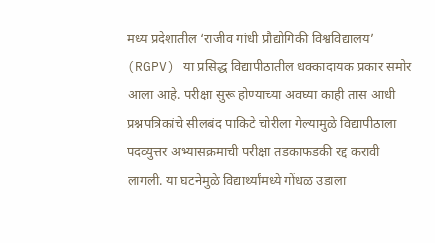मध्य प्रदेशातील ‘राजीव गांधी प्रौद्योगिकी विश्वविद्यालय’ (RGPV) या प्रसिद्ध विद्यापीठातील धक्कादायक प्रकार समोर आला आहे. परीक्षा सुरू होण्याच्या अवघ्या काही तास आधी प्रश्नपत्रिकांचे सीलबंद पाकिटे चोरीला गेल्यामुळे विद्यापीठाला पदव्युत्तर अभ्यासक्रमाची परीक्षा तडकाफडकी रद्द करावी लागली. या घटनेमुळे विद्यार्थ्यांमध्ये गोंधळ उडाला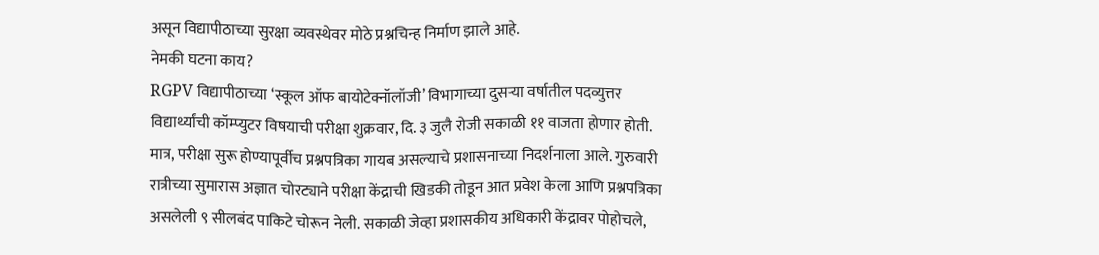असून विद्यापीठाच्या सुरक्षा व्यवस्थेवर मोठे प्रश्नचिन्ह निर्माण झाले आहे.
नेमकी घटना काय?
RGPV विद्यापीठाच्या ‘स्कूल ऑफ बायोटेक्नॉलॉजी’ विभागाच्या दुसऱ्या वर्षातील पदव्युत्तर विद्यार्थ्यांची कॉम्प्युटर विषयाची परीक्षा शुक्रवार, दि. ३ जुलै रोजी सकाळी ११ वाजता होणार होती. मात्र, परीक्षा सुरू होण्यापूर्वीच प्रश्नपत्रिका गायब असल्याचे प्रशासनाच्या निदर्शनाला आले. गुरुवारी रात्रीच्या सुमारास अज्ञात चोरट्याने परीक्षा केंद्राची खिडकी तोडून आत प्रवेश केला आणि प्रश्नपत्रिका असलेली ९ सीलबंद पाकिटे चोरून नेली. सकाळी जेव्हा प्रशासकीय अधिकारी केंद्रावर पोहोचले,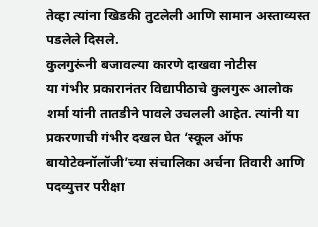तेव्हा त्यांना खिडकी तुटलेली आणि सामान अस्ताव्यस्त पडलेले दिसले.
कुलगुरूंनी बजावल्या कारणे दाखवा नोटीस
या गंभीर प्रकारानंतर विद्यापीठाचे कुलगुरू आलोक शर्मा यांनी तातडीने पावले उचलली आहेत. त्यांनी या प्रकरणाची गंभीर दखल घेत ‘स्कूल ऑफ बायोटेक्नॉलॉजी’च्या संचालिका अर्चना तिवारी आणि पदव्युत्तर परीक्षा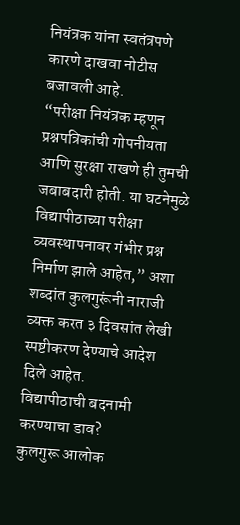नियंत्रक यांना स्वतंत्रपणे कारणे दाखवा नोटीस बजावली आहे.
“परीक्षा नियंत्रक म्हणून प्रश्नपत्रिकांची गोपनीयता आणि सुरक्षा राखणे ही तुमची जबाबदारी होती. या घटनेमुळे विद्यापीठाच्या परीक्षा व्यवस्थापनावर गंभीर प्रश्न निर्माण झाले आहेत,” अशा शब्दांत कुलगुरूंनी नाराजी व्यक्त करत ३ दिवसांत लेखी स्पष्टीकरण देण्याचे आदेश दिले आहेत.
विद्यापीठाची बदनामी करण्याचा डाव?
कुलगुरू आलोक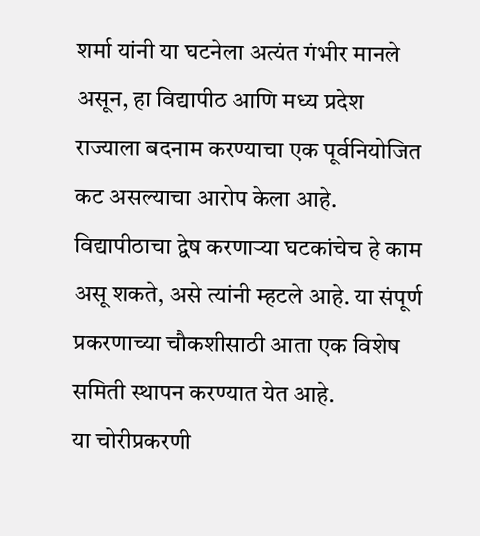शर्मा यांनी या घटनेला अत्यंत गंभीर मानले असून, हा विद्यापीठ आणि मध्य प्रदेश राज्याला बदनाम करण्याचा एक पूर्वनियोजित कट असल्याचा आरोप केला आहे. विद्यापीठाचा द्वेष करणाऱ्या घटकांचेच हे काम असू शकते, असे त्यांनी म्हटले आहे. या संपूर्ण प्रकरणाच्या चौकशीसाठी आता एक विशेष समिती स्थापन करण्यात येत आहे.
या चोरीप्रकरणी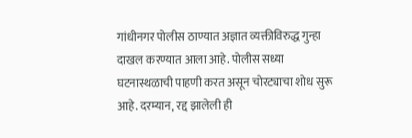गांधीनगर पोलीस ठाण्यात अज्ञात व्यक्तीविरुद्ध गुन्हा दाखल करण्यात आला आहे. पोलीस सध्या घटनास्थळाची पाहणी करत असून चोरट्याचा शोध सुरू आहे. दरम्यान, रद्द झालेली ही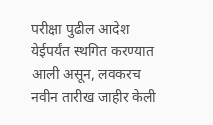परीक्षा पुढील आदेश येईपर्यंत स्थगित करण्यात आली असून, लवकरच नवीन तारीख जाहीर केली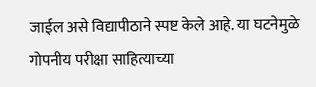जाईल असे विद्यापीठाने स्पष्ट केले आहे. या घटनेमुळे गोपनीय परीक्षा साहित्याच्या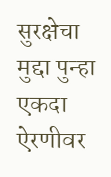सुरक्षेचा मुद्दा पुन्हा एकदा ऐरणीवर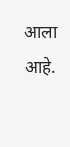आला आहे.